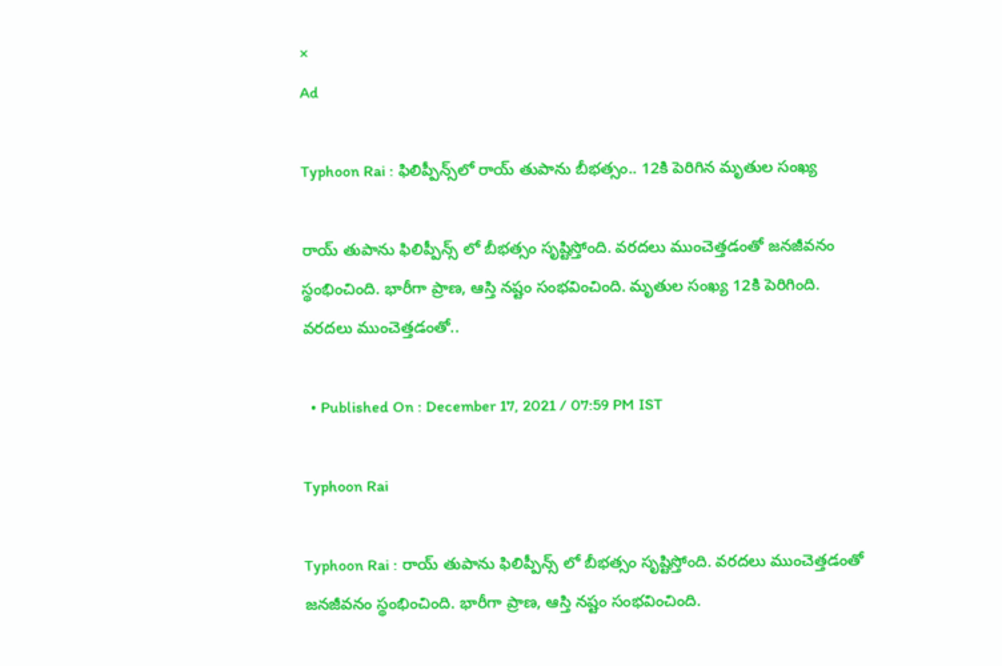×
Ad

Typhoon Rai : ఫిలిప్పీన్స్‌లో రాయ్ తుపాను బీభ‌త్సం.. 12కి పెరిగిన మృతుల సంఖ్య

రాయ్ తుపాను ఫిలిప్పీన్స్ లో బీభత్సం సృష్టిస్తోంది. వరదలు ముంచెత్తడంతో జనజీవనం స్థంభించింది. భారీగా ప్రాణ, ఆస్తి నష్టం సంభవించింది. మృతుల సంఖ్య 12కి పెరిగింది. వరదలు ముంచెత్తడంతో..

  • Published On : December 17, 2021 / 07:59 PM IST

Typhoon Rai

Typhoon Rai : రాయ్ తుపాను ఫిలిప్పీన్స్ లో బీభత్సం సృష్టిస్తోంది. వరదలు ముంచెత్తడంతో జనజీవనం స్థంభించింది. భారీగా ప్రాణ, ఆస్తి నష్టం సంభవించింది.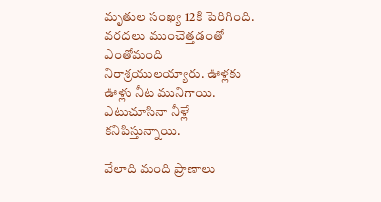మృతుల సంఖ్య 12కి పెరిగింది. వరదలు ముంచెత్తడంతో ఎంతోమంది నిరాశ్రయులయ్యారు. ఊళ్లకు ఊళ్లు నీట మునిగాయి. ఎటుచూసినా నీళ్లే కనిపిస్తున్నాయి.

వేలాది మంది ప్రాణాలు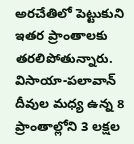అర‌చేతిలో పెట్టుకుని ఇతర ప్రాంతాలకు త‌ర‌లిపోతున్నారు. విసాయా-పలావాన్ దీవుల మధ్య ఉన్న 8 ప్రాంతాల్లోని 3 లక్షల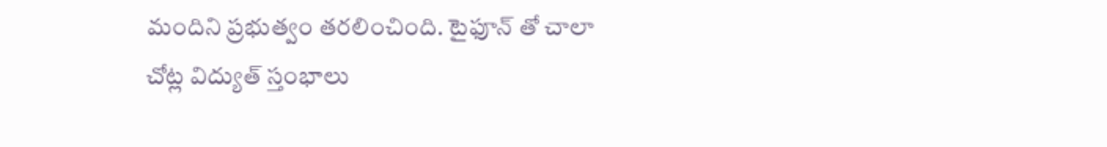మందిని ప్రభుత్వం తరలించింది. టైఫూన్ తో చాలా చోట్ల విద్యుత్ స్తంభాలు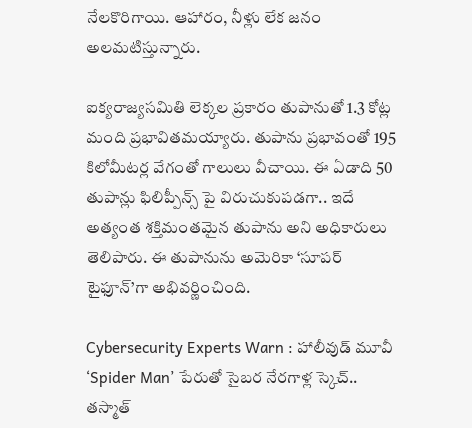నేలకొరిగాయి. ఆహారం, నీళ్లు లేక జనం అలమటిస్తున్నారు.

ఐక్యరాజ్యసమితి లెక్కల ప్రకారం తుపానుతో 1.3 కోట్ల మంది ప్రభావితమయ్యారు. తుపాను ప్రభావంతో 195 కిలోమీటర్ల వేగంతో గాలులు వీచాయి. ఈ ఏడాది 50 తుపాన్లు ఫిలిప్పీన్స్ పై విరుచుకుపడగా.. ఇదే అత్యంత శక్తిమంతమైన తుపాను అని అధికారులు తెలిపారు. ఈ తుపానును అమెరికా ‘సూపర్ టైఫూన్’గా అభివర్ణించింది.

Cybersecurity Experts Warn : హాలీవుడ్ మూవీ ‘Spider Man’ పేరుతో సైబర నేరగాళ్ల స్కెచ్.. తస్మాత్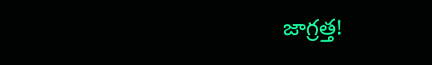జాగ్రత్త!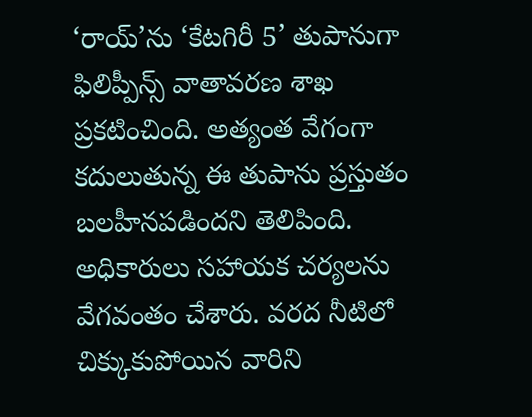‘రాయ్’ను ‘కేటగిరీ 5’ తుపానుగా ఫిలిప్పీన్స్ వాతావరణ శాఖ ప్రకటించింది. అత్యంత వేగంగా కదులుతున్న ఈ తుపాను ప్రస్తుతం బలహీనపడిందని తెలిపింది. అధికారులు సహాయక చర్యలను వేగవంతం చేశారు. వరద నీటిలో చిక్కుకుపోయిన వారిని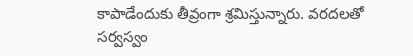కాపాడేందుకు తీవ్రంగా శ్రమిస్తున్నారు. వరదలతో సర్వస్వం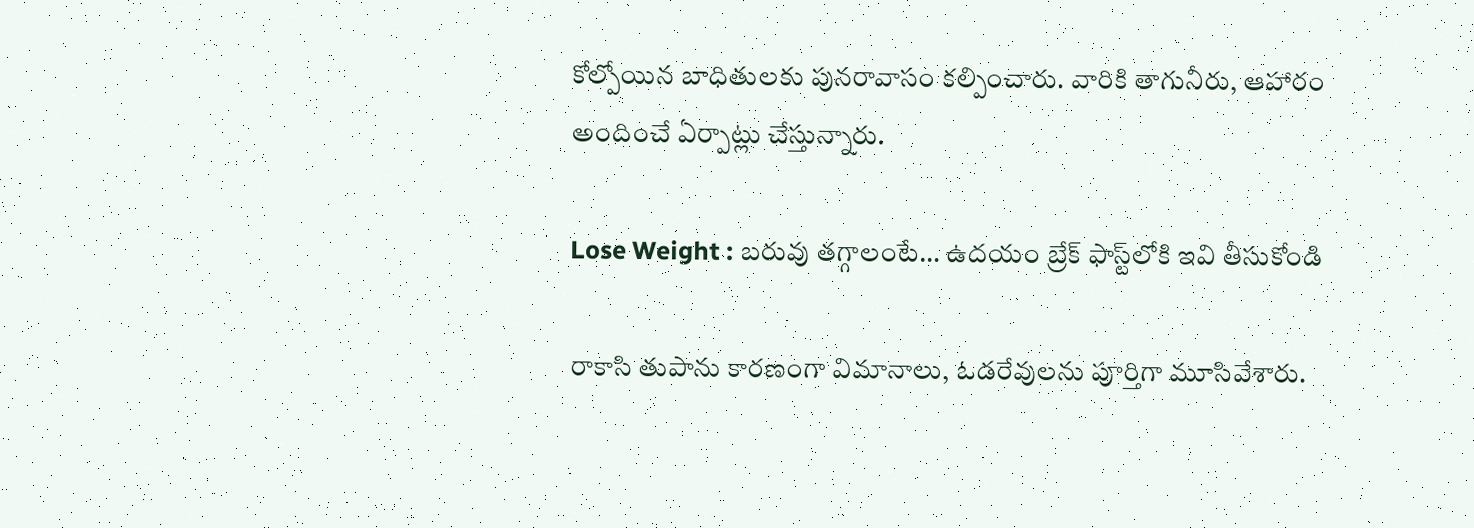కోల్పోయిన బాధితులకు పునరావాసం కల్పించారు. వారికి తాగునీరు, ఆహారం అందించే ఏర్పాట్లు చేస్తున్నారు.

Lose Weight : బరువు తగ్గాలంటే… ఉదయం బ్రేక్ ఫాస్ట్‌లోకి ఇవి తీసుకోండి

రాకాసి తుపాను కారణంగా విమానాలు, ఓడ‌రేవుల‌ను పూర్తిగా మూసివేశారు.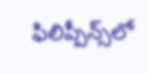ఫిలిప్పీన్స్‌లో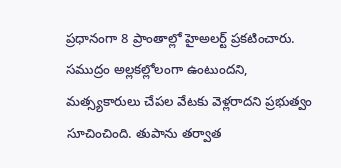ప్ర‌ధానంగా 8 ప్రాంతాల్లో హైఅల‌ర్ట్ ప్ర‌క‌టించారు. సముద్రం అల్లకల్లోలంగా ఉంటుందని, మ‌త్స్య‌కారులు చేప‌ల వేట‌కు వెళ్ల‌రాద‌ని ప్రభుత్వం సూచించింది. తుపాను త‌ర్వాత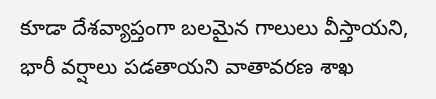కూడా దేశ‌వ్యాప్తంగా బ‌ల‌మైన గాలులు వీస్తాయని, భారీ వ‌ర్షాలు పడతాయని వాతావరణ శాఖ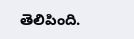తెలిపింది.